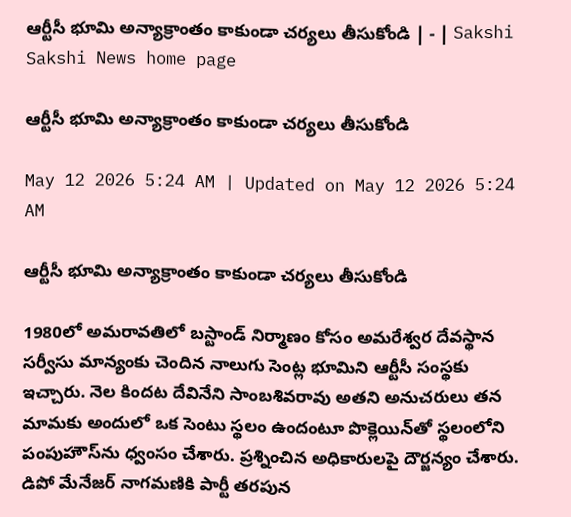ఆర్టీసీ భూమి అన్యాక్రాంతం కాకుండా చర్యలు తీసుకోండి | - | Sakshi
Sakshi News home page

ఆర్టీసీ భూమి అన్యాక్రాంతం కాకుండా చర్యలు తీసుకోండి

May 12 2026 5:24 AM | Updated on May 12 2026 5:24 AM

ఆర్టీసీ భూమి అన్యాక్రాంతం కాకుండా చర్యలు తీసుకోండి

1980లో అమరావతిలో బస్టాండ్‌ నిర్మాణం కోసం అమరేశ్వర దేవస్థాన సర్వీసు మాన్యంకు చెందిన నాలుగు సెంట్ల భూమిని ఆర్టీసీ సంస్థకు ఇచ్చారు. నెల కిందట దేవినేని సాంబశివరావు అతని అనుచరులు తన మామకు అందులో ఒక సెంటు స్థలం ఉందంటూ పొక్లెయిన్‌తో స్థలంలోని పంపుహౌస్‌ను ధ్వంసం చేశారు. ప్రశ్నించిన అధికారులపై దౌర్జన్యం చేశారు. డిపో మేనేజర్‌ నాగమణికి పార్టీ తరపున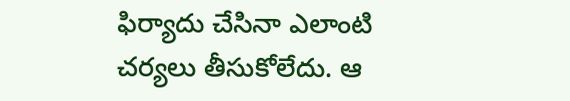ఫిర్యాదు చేసినా ఎలాంటి చర్యలు తీసుకోలేదు. ఆ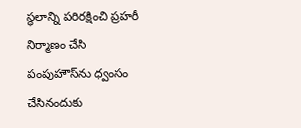స్థలాన్ని పరిరక్షించి ప్రహరీ నిర్మాణం చేసి పంపుహౌస్‌ను ధ్వంసం చేసినందుకు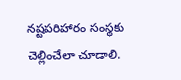నష్టపరిహారం సంస్థకు చెల్లించేలా చూడాలి.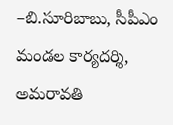–బి.సూరిబాబు, సీపీఎం మండల కార్యదర్శి, అమరావతి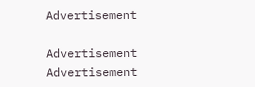Advertisement

Advertisement
Advertisement